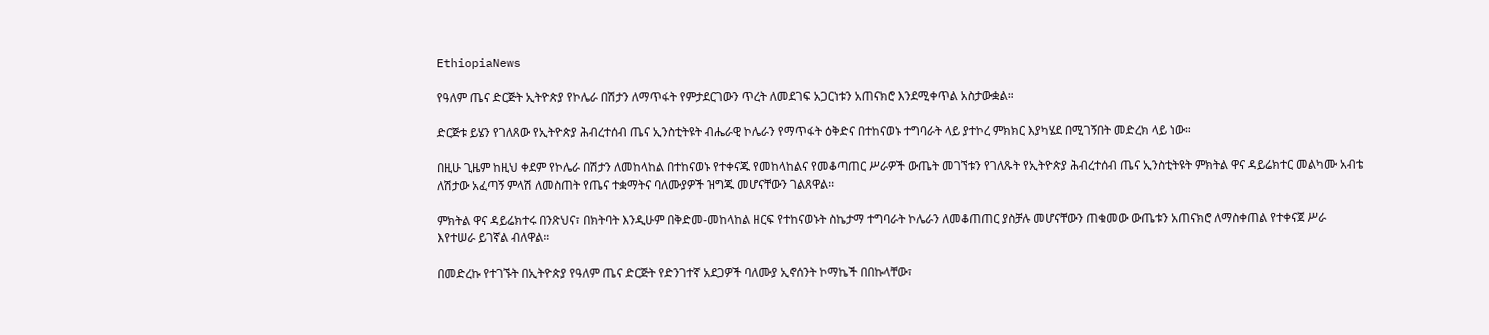EthiopiaNews

የዓለም ጤና ድርጅት ኢትዮጵያ የኮሌራ በሽታን ለማጥፋት የምታደርገውን ጥረት ለመደገፍ አጋርነቱን አጠናክሮ እንደሚቀጥል አስታውቋል።

ድርጅቱ ይሄን የገለጸው የኢትዮጵያ ሕብረተሰብ ጤና ኢንስቲትዩት ብሔራዊ ኮሌራን የማጥፋት ዕቅድና በተከናወኑ ተግባራት ላይ ያተኮረ ምክክር እያካሄደ በሚገኝበት መድረክ ላይ ነው።

በዚሁ ጊዜም ከዚህ ቀደም የኮሌራ በሽታን ለመከላከል በተከናወኑ የተቀናጁ የመከላከልና የመቆጣጠር ሥራዎች ውጤት መገኘቱን የገለጹት የኢትዮጵያ ሕብረተሰብ ጤና ኢንስቲትዩት ምክትል ዋና ዳይሬክተር መልካሙ አብቴ ለሽታው አፈጣኝ ምላሽ ለመስጠት የጤና ተቋማትና ባለሙያዎች ዝግጁ መሆናቸውን ገልጸዋል፡፡

ምክትል ዋና ዳይሬክተሩ በንጽህና፣ በክትባት እንዲሁም በቅድመ-መከላከል ዘርፍ የተከናወኑት ስኬታማ ተግባራት ኮሌራን ለመቆጠጠር ያስቻሉ መሆናቸውን ጠቁመው ውጤቱን አጠናክሮ ለማስቀጠል የተቀናጀ ሥራ እየተሠራ ይገኛል ብለዋል።

በመድረኩ የተገኙት በኢትዮጵያ የዓለም ጤና ድርጅት የድንገተኛ አደጋዎች ባለሙያ ኢኖሰንት ኮማኬች በበኩላቸው፣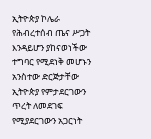ኢትዮጵያ ኮሌራ የሕብረተሰብ ጤና ሥጋት እንዳይሆን ያከናወነችው ተግባር የሚደነቅ መሆኑን አንስተው ድርጅታቸው ኢትዮጵያ የምታደርገውን ጥረት ለመደገፍ የሚያደርገውን አጋርነት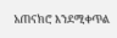አጠናክሮ እንደሚቀጥል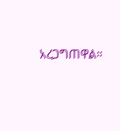አረጋግጠዋል።